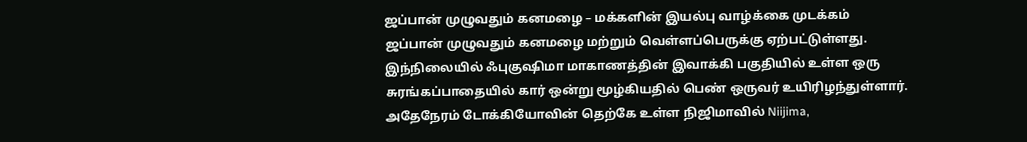ஜப்பான் முழுவதும் கனமழை – மக்களின் இயல்பு வாழ்க்கை முடக்கம்
ஜப்பான் முழுவதும் கனமழை மற்றும் வெள்ளப்பெருக்கு ஏற்பட்டுள்ளது.
இந்நிலையில் ஃபுகுஷிமா மாகாணத்தின் இவாக்கி பகுதியில் உள்ள ஒரு சுரங்கப்பாதையில் கார் ஒன்று மூழ்கியதில் பெண் ஒருவர் உயிரிழந்துள்ளார்.
அதேநேரம் டோக்கியோவின் தெற்கே உள்ள நிஜிமாவில் Niijima,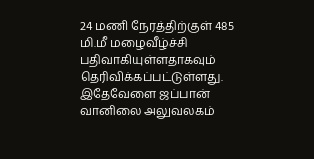24 மணி நேரத்திற்குள் 485 மி.மீ மழைவீழ்ச்சி பதிவாகியுள்ளதாகவும் தெரிவிக்கப்பட்டுள்ளது.
இதேவேளை ஜப்பான் வானிலை அலுவலகம்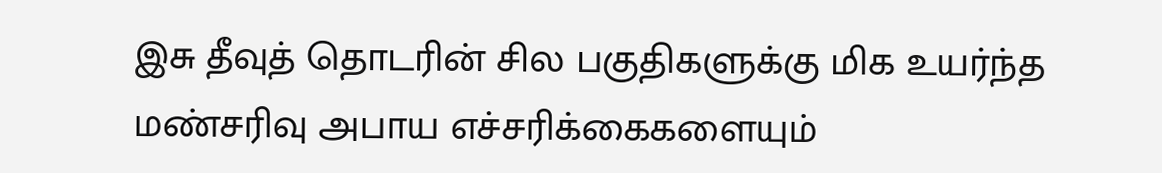இசு தீவுத் தொடரின் சில பகுதிகளுக்கு மிக உயர்ந்த மண்சரிவு அபாய எச்சரிக்கைகளையும்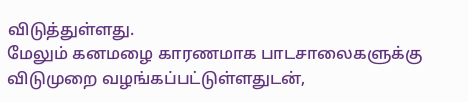விடுத்துள்ளது.
மேலும் கனமழை காரணமாக பாடசாலைகளுக்கு விடுமுறை வழங்கப்பட்டுள்ளதுடன்,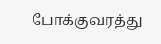போக்குவரத்து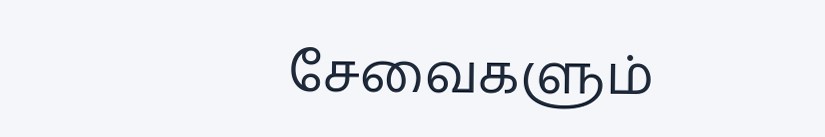சேவைகளும்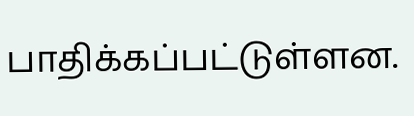பாதிக்கப்பட்டுள்ளன.